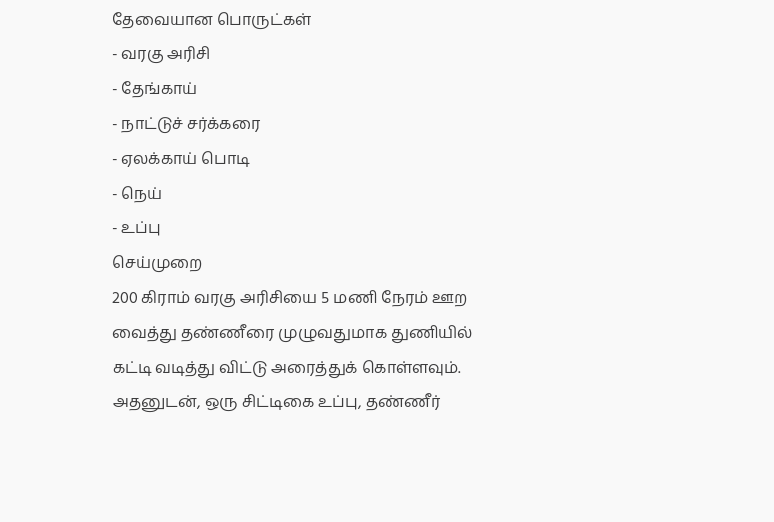தேவையான பொருட்கள்
- வரகு அரிசி
- தேங்காய்
- நாட்டுச் சர்க்கரை
- ஏலக்காய் பொடி
- நெய்
- உப்பு
செய்முறை
200 கிராம் வரகு அரிசியை 5 மணி நேரம் ஊற வைத்து தண்ணீரை முழுவதுமாக துணியில் கட்டி வடித்து விட்டு அரைத்துக் கொள்ளவும்.
அதனுடன், ஒரு சிட்டிகை உப்பு, தண்ணீர்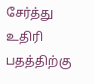சேர்த்து உதிரி பதத்திற்கு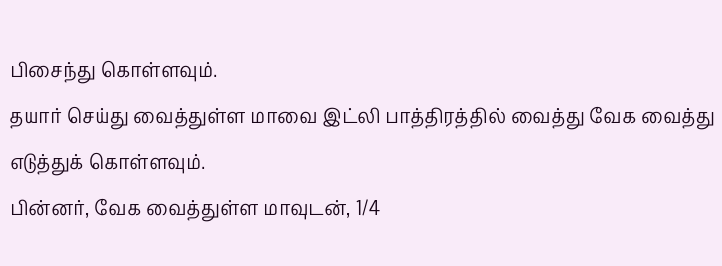பிசைந்து கொள்ளவும்.
தயார் செய்து வைத்துள்ள மாவை இட்லி பாத்திரத்தில் வைத்து வேக வைத்து எடுத்துக் கொள்ளவும்.
பின்னர், வேக வைத்துள்ள மாவுடன், 1/4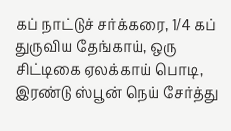கப் நாட்டுச் சர்க்கரை, 1/4 கப் துருவிய தேங்காய், ஒரு சிட்டிகை ஏலக்காய் பொடி, இரண்டு ஸ்பூன் நெய் சேர்த்து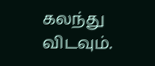கலந்து விடவும்.